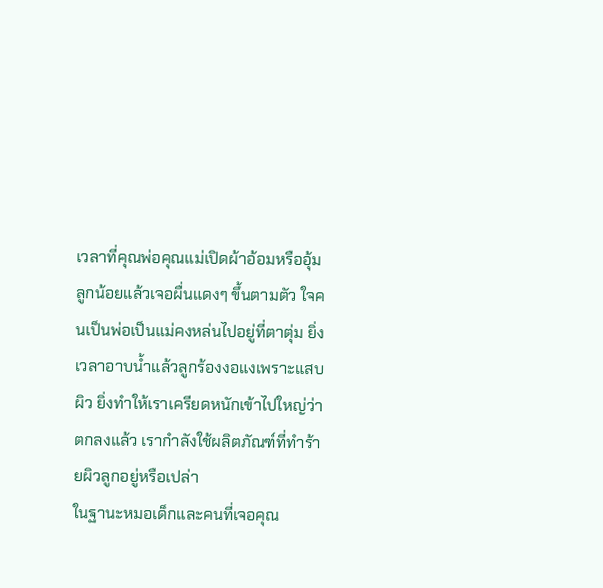เวลาที่คุณพ่อคุณแม่เปิดผ้าอ้อมหรืออุ้มลูกน้อยแล้วเจอผื่นแดงๆ ขึ้นตามตัว ใจคนเป็นพ่อเป็นแม่คงหล่นไปอยู่ที่ตาตุ่ม ยิ่งเวลาอาบน้ำแล้วลูกร้องงอแงเพราะแสบผิว ยิ่งทำให้เราเครียดหนักเข้าไปใหญ่ว่าตกลงแล้ว เรากำลังใช้ผลิตภัณฑ์ที่ทำร้ายผิวลูกอยู่หรือเปล่า
ในฐานะหมอเด็กและคนที่เจอคุณ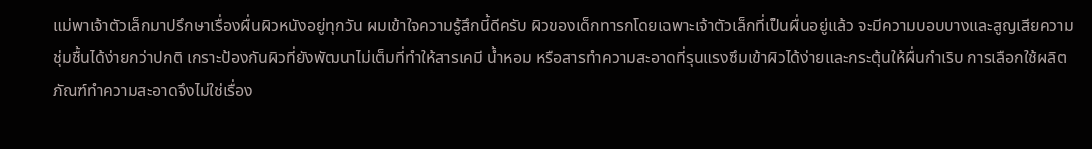แม่พาเจ้าตัวเล็กมาปรึกษาเรื่องผื่นผิวหนังอยู่ทุกวัน ผมเข้าใจความรู้สึกนี้ดีครับ ผิวของเด็กทารกโดยเฉพาะเจ้าตัวเล็กที่เป็นผื่นอยู่แล้ว จะมีความบอบบางและสูญเสียความชุ่มชื้นได้ง่ายกว่าปกติ เกราะป้องกันผิวที่ยังพัฒนาไม่เต็มที่ทำให้สารเคมี น้ำหอม หรือสารทำความสะอาดที่รุนแรงซึมเข้าผิวได้ง่ายและกระตุ้นให้ผื่นกำเริบ การเลือกใช้ผลิตภัณฑ์ทำความสะอาดจึงไม่ใช่เรื่อง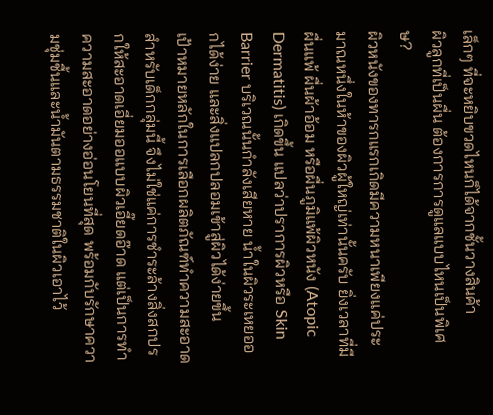เล็กๆ ที่จะหยิบขวดไหนก็ได้จากชั้นวางสินค้า
ผิวลูกที่เป็นผื่น ต้องการการดูแลแบบไหนเป็นพิเศษ?
ผิวหนังของทารกแรกเกิดมีความหนาเพียงแค่ประมาณหนึ่งในห้าของผิวผู้ใหญ่เท่านั้นครับ ยิ่งเวลาที่มีผื่นแพ้ ผื่นผ้าอ้อม หรือผื่นภูมิแพ้ผิวหนัง (Atopic Dermatitis) เกิดขึ้น แปลว่าปราการผิวหรือ Skin Barrier บริเวณนั้นกำลังเสียหาย น้ำในผิวระเหยออกได้ง่าย และสิ่งแปลกปลอมเข้าสู่ผิวได้ง่ายขึ้น
เป้าหมายหลักในการเลือกผลิตภัณฑ์ทำความสะอาดสำหรับเด็กกลุ่มนี้ จึงไม่ใช่แค่การชำระล้างสิ่งสกปรกให้สะอาดเอี่ยมออแบบผิวเอี๊ยดอ๊าด แต่เป็นการทำความสะอาดอย่างอ่อนโยนที่สุด พร้อมกับรักษาความชุ่มชื้นและน้ำมันตามธรรมชาติในผิวเอาไว้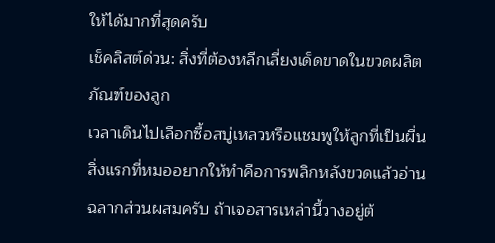ให้ได้มากที่สุดครับ
เช็คลิสต์ด่วน: สิ่งที่ต้องหลีกเลี่ยงเด็ดขาดในขวดผลิตภัณฑ์ของลูก
เวลาเดินไปเลือกซื้อสบู่เหลวหรือแชมพูให้ลูกที่เป็นผื่น สิ่งแรกที่หมออยากให้ทำคือการพลิกหลังขวดแล้วอ่านฉลากส่วนผสมครับ ถ้าเจอสารเหล่านี้วางอยู่ต้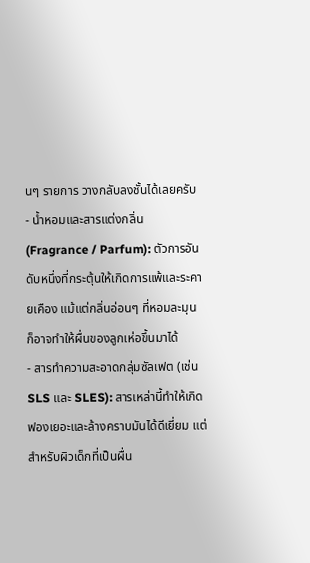นๆ รายการ วางกลับลงชั้นได้เลยครับ
- น้ำหอมและสารแต่งกลิ่น (Fragrance / Parfum): ตัวการอันดับหนึ่งที่กระตุ้นให้เกิดการแพ้และระคายเคือง แม้แต่กลิ่นอ่อนๆ ที่หอมละมุน ก็อาจทำให้ผื่นของลูกเห่อขึ้นมาได้
- สารทำความสะอาดกลุ่มซัลเฟต (เช่น SLS และ SLES): สารเหล่านี้ทำให้เกิดฟองเยอะและล้างคราบมันได้ดีเยี่ยม แต่สำหรับผิวเด็กที่เป็นผื่น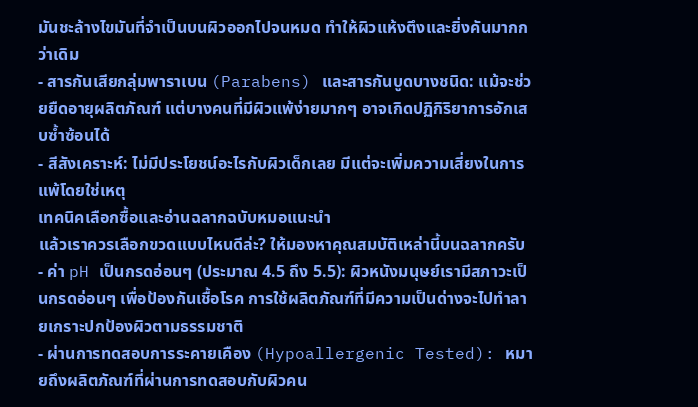มันชะล้างไขมันที่จำเป็นบนผิวออกไปจนหมด ทำให้ผิวแห้งตึงและยิ่งคันมากกว่าเดิม
- สารกันเสียกลุ่มพาราเบน (Parabens) และสารกันบูดบางชนิด: แม้จะช่วยยืดอายุผลิตภัณฑ์ แต่บางคนที่มีผิวแพ้ง่ายมากๆ อาจเกิดปฏิกิริยาการอักเสบซ้ำซ้อนได้
- สีสังเคราะห์: ไม่มีประโยชน์อะไรกับผิวเด็กเลย มีแต่จะเพิ่มความเสี่ยงในการแพ้โดยใช่เหตุ
เทคนิคเลือกซื้อและอ่านฉลากฉบับหมอแนะนำ
แล้วเราควรเลือกขวดแบบไหนดีล่ะ? ให้มองหาคุณสมบัติเหล่านี้บนฉลากครับ
- ค่า pH เป็นกรดอ่อนๆ (ประมาณ 4.5 ถึง 5.5): ผิวหนังมนุษย์เรามีสภาวะเป็นกรดอ่อนๆ เพื่อป้องกันเชื้อโรค การใช้ผลิตภัณฑ์ที่มีความเป็นด่างจะไปทำลายเกราะปกป้องผิวตามธรรมชาติ
- ผ่านการทดสอบการระคายเคือง (Hypoallergenic Tested): หมายถึงผลิตภัณฑ์ที่ผ่านการทดสอบกับผิวคน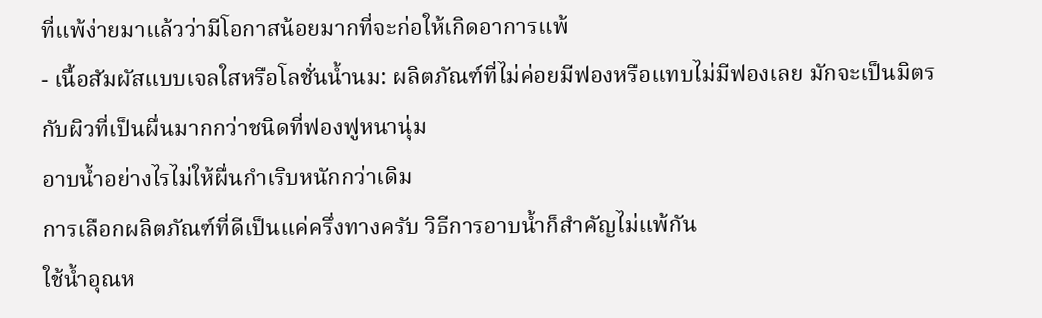ที่แพ้ง่ายมาแล้วว่ามีโอกาสน้อยมากที่จะก่อให้เกิดอาการแพ้
- เนื้อสัมผัสแบบเจลใสหรือโลชั่นน้ำนม: ผลิตภัณฑ์ที่ไม่ค่อยมีฟองหรือแทบไม่มีฟองเลย มักจะเป็นมิตรกับผิวที่เป็นผื่นมากกว่าชนิดที่ฟองฟูหนานุ่ม
อาบน้ำอย่างไรไม่ให้ผื่นกำเริบหนักกว่าเดิม
การเลือกผลิตภัณฑ์ที่ดีเป็นแค่ครึ่งทางครับ วิธีการอาบน้ำก็สำคัญไม่แพ้กัน
ใช้น้ำอุณห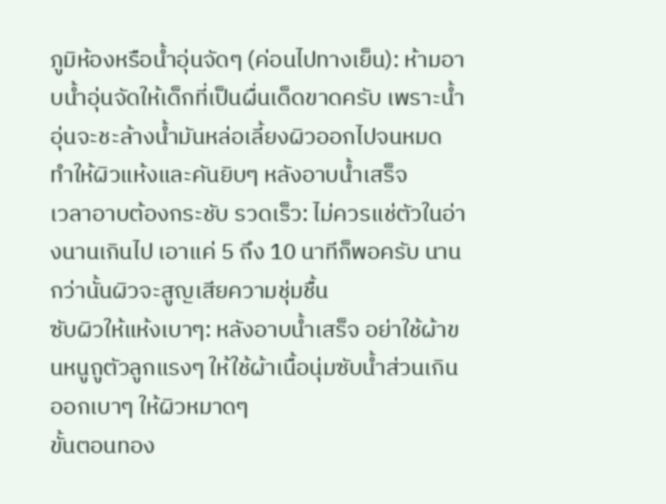ภูมิห้องหรือน้ำอุ่นจัดๆ (ค่อนไปทางเย็น): ห้ามอาบน้ำอุ่นจัดให้เด็กที่เป็นผื่นเด็ดขาดครับ เพราะน้ำอุ่นจะชะล้างน้ำมันหล่อเลี้ยงผิวออกไปจนหมด ทำให้ผิวแห้งและคันยิบๆ หลังอาบน้ำเสร็จ
เวลาอาบต้องกระชับ รวดเร็ว: ไม่ควรแช่ตัวในอ่างนานเกินไป เอาแค่ 5 ถึง 10 นาทีก็พอครับ นานกว่านั้นผิวจะสูญเสียความชุ่มชื้น
ซับผิวให้แห้งเบาๆ: หลังอาบน้ำเสร็จ อย่าใช้ผ้าขนหนูถูตัวลูกแรงๆ ให้ใช้ผ้าเนื้อนุ่มซับน้ำส่วนเกินออกเบาๆ ให้ผิวหมาดๆ
ขั้นตอนทอง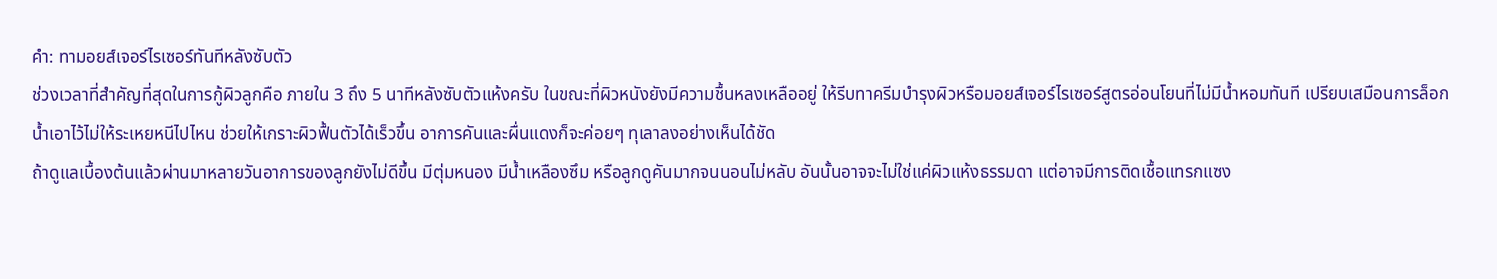คำ: ทามอยส์เจอร์ไรเซอร์ทันทีหลังซับตัว
ช่วงเวลาที่สำคัญที่สุดในการกู้ผิวลูกคือ ภายใน 3 ถึง 5 นาทีหลังซับตัวแห้งครับ ในขณะที่ผิวหนังยังมีความชื้นหลงเหลืออยู่ ให้รีบทาครีมบำรุงผิวหรือมอยส์เจอร์ไรเซอร์สูตรอ่อนโยนที่ไม่มีน้ำหอมทันที เปรียบเสมือนการล็อกน้ำเอาไว้ไม่ให้ระเหยหนีไปไหน ช่วยให้เกราะผิวฟื้นตัวได้เร็วขึ้น อาการคันและผื่นแดงก็จะค่อยๆ ทุเลาลงอย่างเห็นได้ชัด
ถ้าดูแลเบื้องต้นแล้วผ่านมาหลายวันอาการของลูกยังไม่ดีขึ้น มีตุ่มหนอง มีน้ำเหลืองซึม หรือลูกดูคันมากจนนอนไม่หลับ อันนั้นอาจจะไม่ใช่แค่ผิวแห้งธรรมดา แต่อาจมีการติดเชื้อแทรกแซง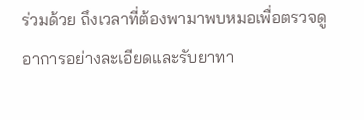ร่วมด้วย ถึงเวลาที่ต้องพามาพบหมอเพื่อตรวจดูอาการอย่างละเอียดและรับยาทา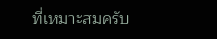ที่เหมาะสมครับ